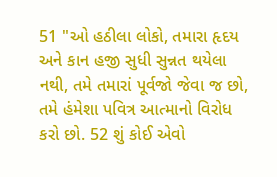51 "ઓ હઠીલા લોકો, તમારા હૃદય અને કાન હજી સુધી સુન્નત થયેલા નથી, તમે તમારાં પૂર્વજો જેવા જ છો, તમે હંમેશા પવિત્ર આત્માનો વિરોધ કરો છો. 52 શું કોઈ એવો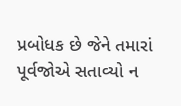પ્રબોધક છે જેને તમારાં પૂર્વજોએ સતાવ્યો ન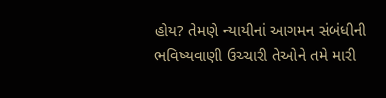હોય? તેમણે ન્યાયીનાં આગમન સંબંધીની ભવિષ્યવાણી ઉચ્ચારી તેઓને તમે મારી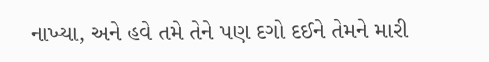નાખ્યા, અને હવે તમે તેને પણ દગો દઈને તેમને મારી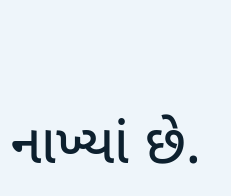નાખ્યાં છે.